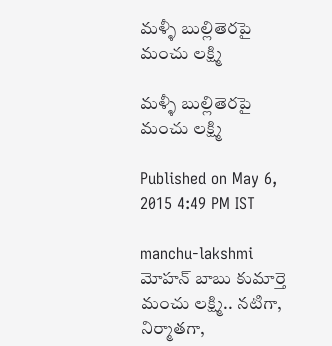మళ్ళీ బుల్లితెరపై మంచు లక్ష్మి

మళ్ళీ బుల్లితెరపై మంచు లక్ష్మి

Published on May 6, 2015 4:49 PM IST

manchu-lakshmi
మోహన్ బాబు కుమార్తె మంచు లక్ష్మి.. నటిగా, నిర్మాతగా,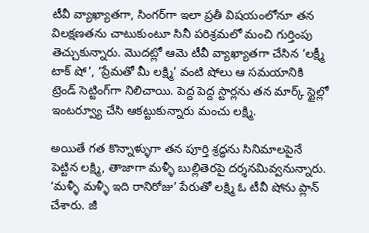టీవీ వ్యాఖ్యాతగా, సింగర్‌గా ఇలా ప్రతీ విషయంలోనూ తన విలక్షణతను చాటుకుంటూ సినీ పరిశ్రమలో మంచి గుర్తింపు తెచ్చుకున్నారు. మొదట్లో ఆమె టీవీ వ్యాఖ్యాతగా చేసిన ‘లక్ష్మీ టాక్ షో’, ‘ప్రేమతో మీ లక్ష్మి’ వంటి షోలు ఆ సమయానికి ట్రెండ్ సెట్టింగ్‌గా నిలిచాయి. పెద్ద పెద్ద స్టార్లను తన మార్క్ స్టైల్లో ఇంటర్వ్యూ చేసి ఆకట్టుకున్నారు మంచు లక్ష్మి.

అయితే గత కొన్నాళ్ళుగా తన పూర్తి శ్రద్ధను సినిమాలపైనే పెట్టిన లక్ష్మి, తాజాగా మళ్ళీ బుల్లితెరపై దర్శనమివ్వనున్నారు. ‘మళ్ళీ మళ్ళీ ఇది రానిరోజు’ పేరుతో లక్ష్మి ఓ టీవీ షోను ప్లాన్ చేశారు. జీ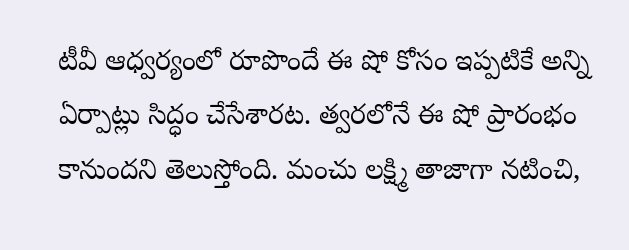టీవీ ఆధ్వర్యంలో రూపొందే ఈ షో కోసం ఇప్పటికే అన్ని ఏర్పాట్లు సిద్ధం చేసేశారట. త్వరలోనే ఈ షో ప్రారంభం కానుందని తెలుస్తోంది. మంచు లక్ష్మి తాజాగా నటించి,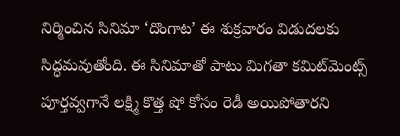నిర్మించిన సినిమా ‘దొంగాట’ ఈ శుక్రవారం విడుదలకు సిద్ధమవుతోంది. ఈ సినిమాతో పాటు మిగతా కమిట్‌మెంట్స్ పూర్తవ్వగానే లక్ష్మి కొత్త షో కోసం రెడీ అయిపోతారని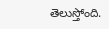తెలుస్తోంది.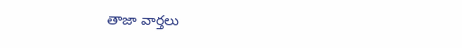తాజా వార్తలు